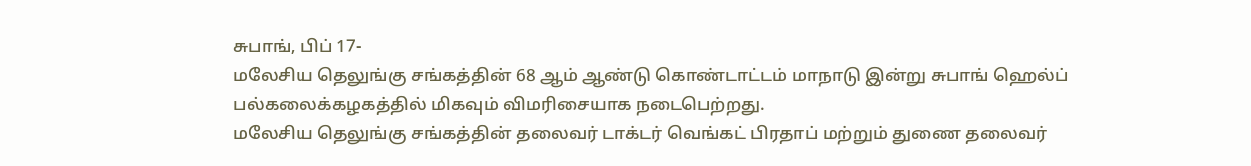சுபாங், பிப் 17-
மலேசிய தெலுங்கு சங்கத்தின் 68 ஆம் ஆண்டு கொண்டாட்டம் மாநாடு இன்று சுபாங் ஹெல்ப் பல்கலைக்கழகத்தில் மிகவும் விமரிசையாக நடைபெற்றது.
மலேசிய தெலுங்கு சங்கத்தின் தலைவர் டாக்டர் வெங்கட் பிரதாப் மற்றும் துணை தலைவர்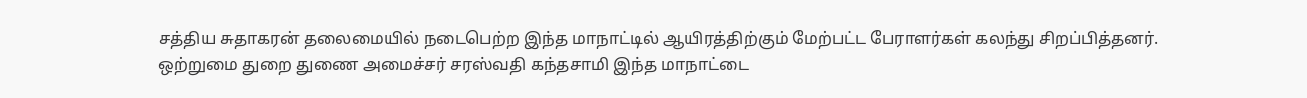சத்திய சுதாகரன் தலைமையில் நடைபெற்ற இந்த மாநாட்டில் ஆயிரத்திற்கும் மேற்பட்ட பேராளர்கள் கலந்து சிறப்பித்தனர்.
ஒற்றுமை துறை துணை அமைச்சர் சரஸ்வதி கந்தசாமி இந்த மாநாட்டை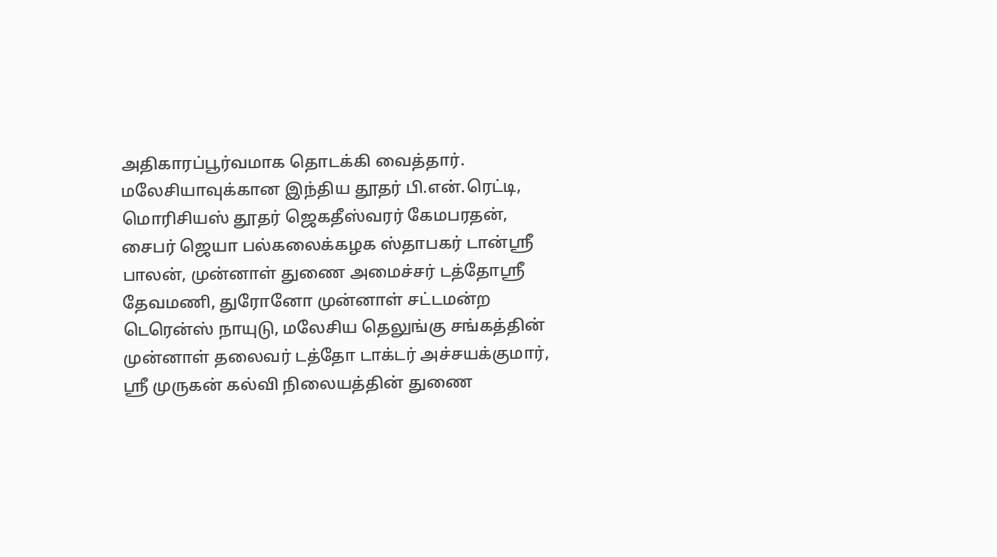அதிகாரப்பூர்வமாக தொடக்கி வைத்தார்.
மலேசியாவுக்கான இந்திய தூதர் பி.என்.ரெட்டி, மொரிசியஸ் தூதர் ஜெகதீஸ்வரர் கேமபரதன், சைபர் ஜெயா பல்கலைக்கழக ஸ்தாபகர் டான்ஸ்ரீ பாலன், முன்னாள் துணை அமைச்சர் டத்தோஸ்ரீ தேவமணி, துரோனோ முன்னாள் சட்டமன்ற டெரென்ஸ் நாயுடு, மலேசிய தெலுங்கு சங்கத்தின் முன்னாள் தலைவர் டத்தோ டாக்டர் அச்சயக்குமார், ஸ்ரீ முருகன் கல்வி நிலையத்தின் துணை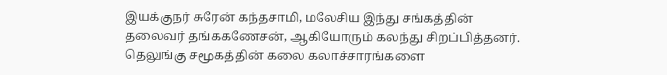இயக்குநர் சுரேன் கந்தசாமி, மலேசிய இந்து சங்கத்தின் தலைவர் தங்ககணேசன், ஆகியோரும் கலந்து சிறப்பித்தனர்.
தெலுங்கு சமூகத்தின் கலை கலாச்சாரங்களை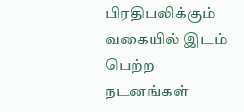பிரதிபலிக்கும் வகையில் இடம் பெற்ற நடனங்கள்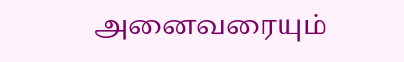அனைவரையும்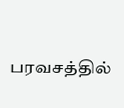பரவசத்தில்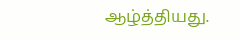ஆழ்த்தியது.